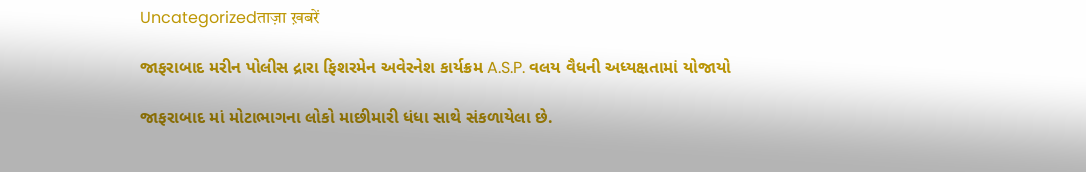Uncategorizedताज़ा ख़बरें

જાફરાબાદ મરીન પોલીસ દ્રારા ફિશરમેન અવેરનેશ કાર્યક્રમ A.S.P. વલય વૈધની અધ્યક્ષતામાં યોજાયો

જાફરાબાદ માં મોટાભાગના લોકો માછીમારી ધંધા સાથે સંકળાયેલા છે.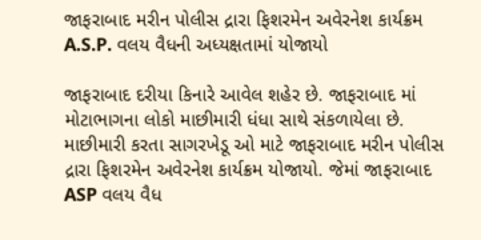જાફરાબાદ મરીન પોલીસ દ્રારા ફિશરમેન અવેરનેશ કાર્યક્રમ A.S.P. વલય વૈધની અધ્યક્ષતામાં યોજાયો

જાફરાબાદ દરીયા કિનારે આવેલ શહેર છે. જાફરાબાદ માં મોટાભાગના લોકો માછીમારી ધંધા સાથે સંકળાયેલા છે. માછીમારી કરતા સાગરખેડૂ ઓ માટે જાફરાબાદ મરીન પોલીસ દ્રારા ફિશરમેન અવેરનેશ કાર્યક્રમ યોજાયો. જેમાં જાફરાબાદ ASP વલય વૈધ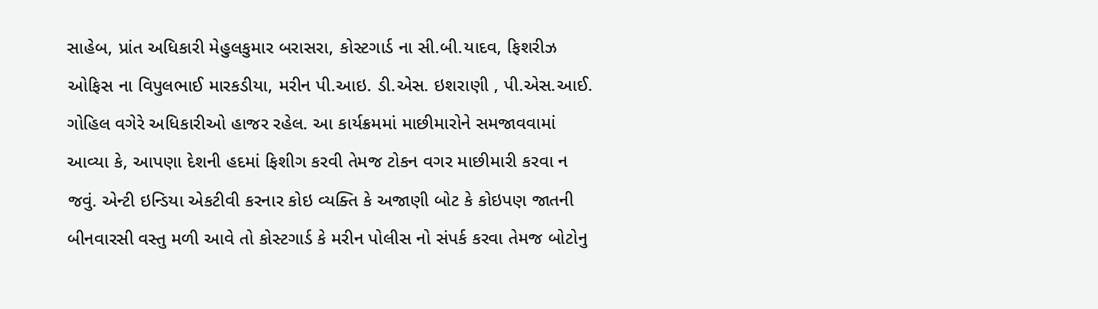સાહેબ, પ્રાંત અધિકારી મેહુલકુમાર બરાસરા, કોસ્ટગાર્ડ ના સી.બી.યાદવ, ફિશરીઝ ઓફિસ ના વિપુલભાઈ મારકડીયા, મરીન પી.આઇ. ડી.એસ. ઇશરાણી , પી.એસ.આઈ. ગોહિલ વગેરે અધિકારીઓ હાજર રહેલ. આ કાર્યક્રમમાં માછીમારોને સમજાવવામાં આવ્યા કે, આપણા દેશની હદમાં ફિશીગ કરવી તેમજ ટોકન વગર માછીમારી કરવા ન જવું. એન્ટી ઇન્ડિયા એકટીવી કરનાર કોઇ વ્યક્તિ કે અજાણી બોટ કે કોઇપણ જાતની બીનવારસી વસ્તુ મળી આવે તો કોસ્ટગાર્ડ કે મરીન પોલીસ નો સંપર્ક કરવા તેમજ બોટોનુ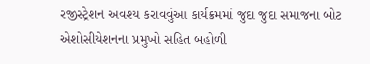રજીસ્ટ્રેશન અવશ્ય કરાવવુંઆ કાર્યક્રમમાં જુદા જુદા સમાજના બોટ એશોસીયેશનના પ્રમુખો સહિત બહોળી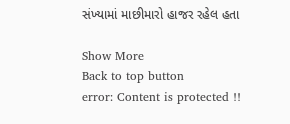સંખ્યામાં માછીમારો હાજર રહેલ હતા

Show More
Back to top button
error: Content is protected !!